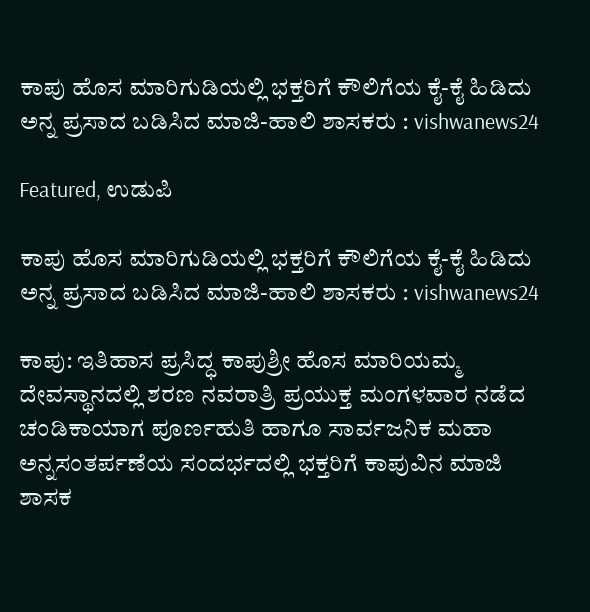ಕಾಪು ಹೊಸ ಮಾರಿಗುಡಿಯಲ್ಲಿ ಭಕ್ತರಿಗೆ ಕೌಲಿಗೆಯ ಕೈ-ಕೈ ಹಿಡಿದು ಅನ್ನ ಪ್ರಸಾದ ಬಡಿಸಿದ ಮಾಜಿ-ಹಾಲಿ ಶಾಸಕರು : vishwanews24

Featured, ಉಡುಪಿ

ಕಾಪು ಹೊಸ ಮಾರಿಗುಡಿಯಲ್ಲಿ ಭಕ್ತರಿಗೆ ಕೌಲಿಗೆಯ ಕೈ-ಕೈ ಹಿಡಿದು ಅನ್ನ ಪ್ರಸಾದ ಬಡಿಸಿದ ಮಾಜಿ-ಹಾಲಿ ಶಾಸಕರು : vishwanews24

ಕಾಪು: ಇತಿಹಾಸ ಪ್ರಸಿದ್ಧ ಕಾಪುಶ್ರೀ ಹೊಸ ಮಾರಿಯಮ್ಮ ದೇವಸ್ಥಾನದಲ್ಲಿ ಶರಣ ನವರಾತ್ರಿ ಪ್ರಯುಕ್ತ ಮಂಗಳವಾರ ನಡೆದ ಚಂಡಿಕಾಯಾಗ ಪೂರ್ಣಹುತಿ ಹಾಗೂ ಸಾರ್ವಜನಿಕ ಮಹಾ ಅನ್ನಸಂತರ್ಪಣೆಯ ಸಂದರ್ಭದಲ್ಲಿ ಭಕ್ತರಿಗೆ ಕಾಪುವಿನ ಮಾಜಿ ಶಾಸಕ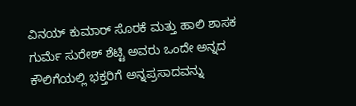ವಿನಯ್ ಕುಮಾರ್ ಸೊರಕೆ ಮತ್ತು ಹಾಲಿ ಶಾಸಕ ಗುರ್ಮೆ ಸುರೇಶ್ ಶೆಟ್ಟಿ ಅವರು ಒಂದೇ ಅನ್ನದ ಕೌಲಿಗೆಯಲ್ಲಿ ಭಕ್ತರಿಗೆ ಅನ್ನಪ್ರಸಾದವನ್ನು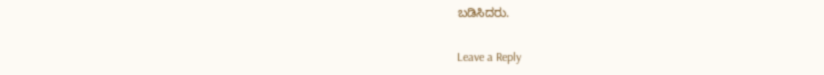ಬಡಿಸಿದರು.

Leave a Reply